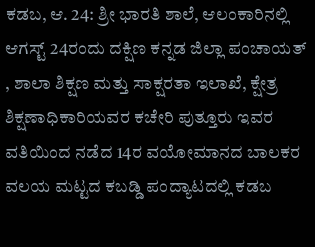ಕಡಬ, ಆ. 24: ಶ್ರೀ ಭಾರತಿ ಶಾಲೆ, ಆಲಂಕಾರಿನಲ್ಲಿ ಆಗಸ್ಟ್ 24ರಂದು ದಕ್ಷಿಣ ಕನ್ನಡ ಜಿಲ್ಲಾ ಪಂಚಾಯತ್ , ಶಾಲಾ ಶಿಕ್ಷಣ ಮತ್ತು ಸಾಕ್ಷರತಾ ಇಲಾಖೆ, ಕ್ಷೇತ್ರ ಶಿಕ್ಷಣಾಧಿಕಾರಿಯವರ ಕಚೇರಿ ಪುತ್ತೂರು ಇವರ ವತಿಯಿಂದ ನಡೆದ 14ರ ವಯೋಮಾನದ ಬಾಲಕರ ವಲಯ ಮಟ್ಟದ ಕಬಡ್ಡಿ ಪಂದ್ಯಾಟದಲ್ಲಿ ಕಡಬ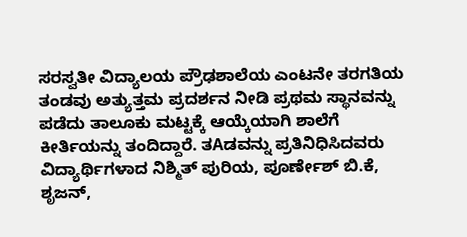ಸರಸ್ವತೀ ವಿದ್ಯಾಲಯ ಪ್ರೌಢಶಾಲೆಯ ಎಂಟನೇ ತರಗತಿಯ ತಂಡವು ಅತ್ಯುತ್ತಮ ಪ್ರದರ್ಶನ ನೀಡಿ ಪ್ರಥಮ ಸ್ಥಾನವನ್ನು ಪಡೆದು ತಾಲೂಕು ಮಟ್ಟಕ್ಕೆ ಆಯ್ಕೆಯಾಗಿ ಶಾಲೆಗೆ ಕೀರ್ತಿಯನ್ನು ತಂದಿದ್ದಾರೆ. ತAಡವನ್ನು ಪ್ರತಿನಿಧಿಸಿದವರು ವಿದ್ಯಾರ್ಥಿಗಳಾದ ನಿಶ್ಮಿತ್ ಪುರಿಯ, ಪೂರ್ಣೇಶ್ ಬಿ.ಕೆ, ಶೃಜನ್,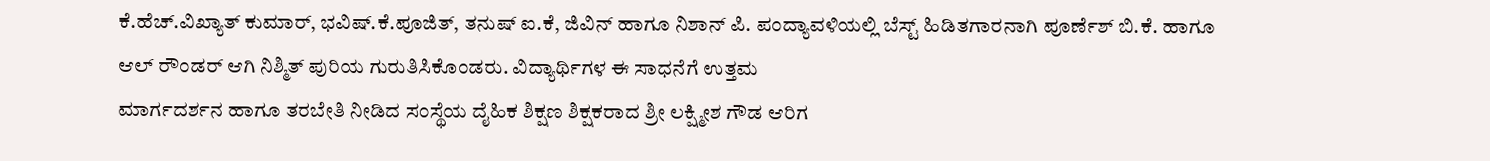ಕೆ.ಹೆಚ್.ವಿಖ್ಯಾತ್ ಕುಮಾರ್, ಭವಿಷ್.ಕೆ.ಪೂಜಿತ್, ತನುಷ್ ಐ.ಕೆ, ಜಿವಿನ್ ಹಾಗೂ ನಿಶಾನ್ ಪಿ. ಪಂದ್ಯಾವಳಿಯಲ್ಲಿ ಬೆಸ್ಟ್ ಹಿಡಿತಗಾರನಾಗಿ ಪೂರ್ಣೆಶ್ ಬಿ.ಕೆ. ಹಾಗೂ ಆಲ್ ರೌಂಡರ್ ಆಗಿ ನಿಶ್ಮಿತ್ ಪುರಿಯ ಗುರುತಿಸಿಕೊಂಡರು. ವಿದ್ಯಾರ್ಥಿಗಳ ಈ ಸಾಧನೆಗೆ ಉತ್ತಮ
ಮಾರ್ಗದರ್ಶನ ಹಾಗೂ ತರಬೇತಿ ನೀಡಿದ ಸಂಸ್ಥೆಯ ದೈಹಿಕ ಶಿಕ್ಷಣ ಶಿಕ್ಷಕರಾದ ಶ್ರೀ ಲಕ್ಷ್ಮೀಶ ಗೌಡ ಆರಿಗ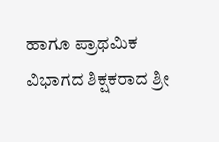ಹಾಗೂ ಪ್ರಾಥಮಿಕ ವಿಭಾಗದ ಶಿಕ್ಷಕರಾದ ಶ್ರೀ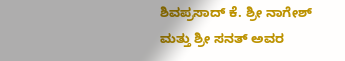ಶಿವಪ್ರಸಾದ್ ಕೆ. ಶ್ರೀ ನಾಗೇಶ್ ಮತ್ತು ಶ್ರೀ ಸನತ್ ಅವರ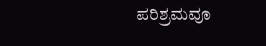ಪರಿಶ್ರಮವೂ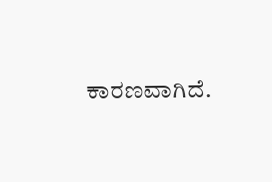ಕಾರಣವಾಗಿದೆ.